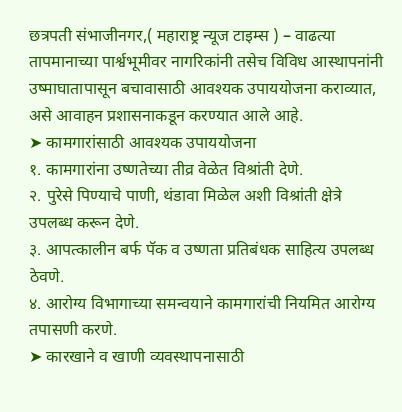छत्रपती संभाजीनगर,( महाराष्ट्र न्यूज टाइम्स ) – वाढत्या तापमानाच्या पार्श्वभूमीवर नागरिकांनी तसेच विविध आस्थापनांनी उष्माघातापासून बचावासाठी आवश्यक उपाययोजना कराव्यात, असे आवाहन प्रशासनाकडून करण्यात आले आहे.
➤ कामगारांसाठी आवश्यक उपाययोजना
१. कामगारांना उष्णतेच्या तीव्र वेळेत विश्रांती देणे.
२. पुरेसे पिण्याचे पाणी, थंडावा मिळेल अशी विश्रांती क्षेत्रे उपलब्ध करून देणे.
३. आपत्कालीन बर्फ पॅक व उष्णता प्रतिबंधक साहित्य उपलब्ध ठेवणे.
४. आरोग्य विभागाच्या समन्वयाने कामगारांची नियमित आरोग्य तपासणी करणे.
➤ कारखाने व खाणी व्यवस्थापनासाठी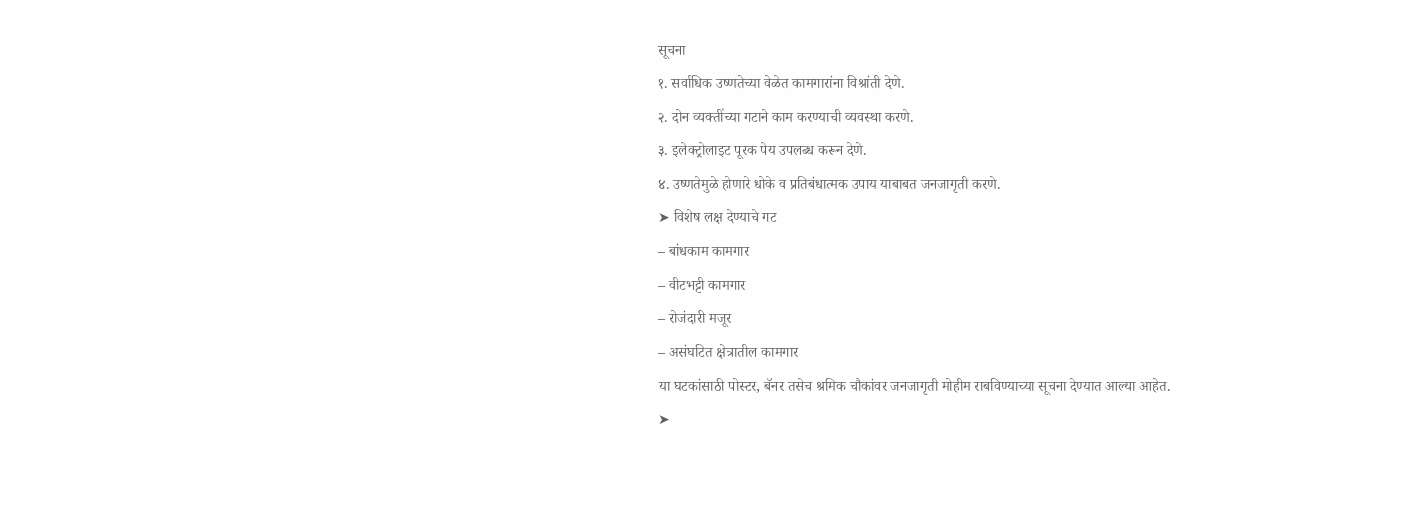सूचना
१. सर्वाधिक उष्णतेच्या वेळेत कामगारांना विश्रांती देणे.
२. दोन व्यक्तींच्या गटाने काम करण्याची व्यवस्था करणे.
३. इलेक्ट्रोलाइट पूरक पेय उपलब्ध करून देणे.
४. उष्णतेमुळे होणारे धोके व प्रतिबंधात्मक उपाय याबाबत जनजागृती करणे.
➤ विशेष लक्ष देण्याचे गट
– बांधकाम कामगार
– वीटभट्टी कामगार
– रोजंदारी मजूर
– असंघटित क्षेत्रातील कामगार
या घटकांसाठी पोस्टर, बॅनर तसेच श्रमिक चौकांवर जनजागृती मोहीम राबविण्याच्या सूचना देण्यात आल्या आहेत.
➤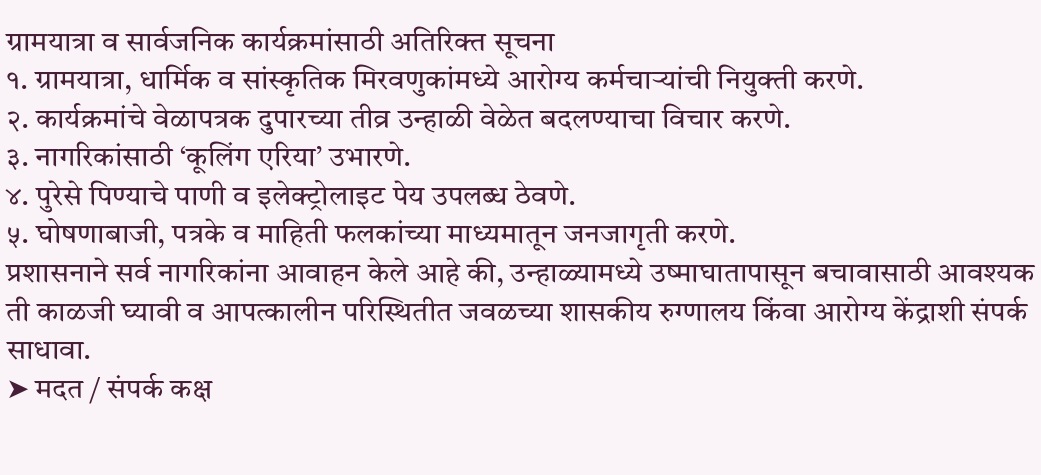ग्रामयात्रा व सार्वजनिक कार्यक्रमांसाठी अतिरिक्त सूचना
१. ग्रामयात्रा, धार्मिक व सांस्कृतिक मिरवणुकांमध्ये आरोग्य कर्मचाऱ्यांची नियुक्ती करणे.
२. कार्यक्रमांचे वेळापत्रक दुपारच्या तीव्र उन्हाळी वेळेत बदलण्याचा विचार करणे.
३. नागरिकांसाठी ‘कूलिंग एरिया’ उभारणे.
४. पुरेसे पिण्याचे पाणी व इलेक्ट्रोलाइट पेय उपलब्ध ठेवणे.
५. घोषणाबाजी, पत्रके व माहिती फलकांच्या माध्यमातून जनजागृती करणे.
प्रशासनाने सर्व नागरिकांना आवाहन केले आहे की, उन्हाळ्यामध्ये उष्माघातापासून बचावासाठी आवश्यक ती काळजी घ्यावी व आपत्कालीन परिस्थितीत जवळच्या शासकीय रुग्णालय किंवा आरोग्य केंद्राशी संपर्क साधावा.
➤ मदत / संपर्क कक्ष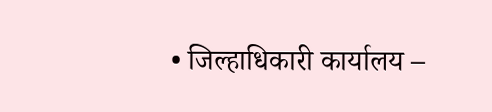• जिल्हाधिकारी कार्यालय –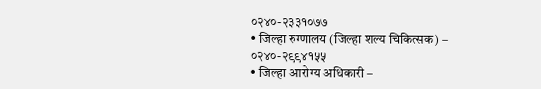०२४०-२३३१०७७
• जिल्हा रुग्णालय (जिल्हा शल्य चिकित्सक) – ०२४०-२९९४१५५
• जिल्हा आरोग्य अधिकारी –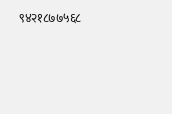९४२१८७७५६८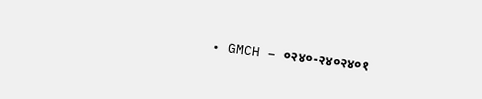• GMCH – ०२४०-२४०२४०१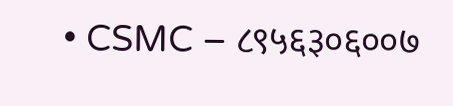• CSMC – ८९५६३०६००७